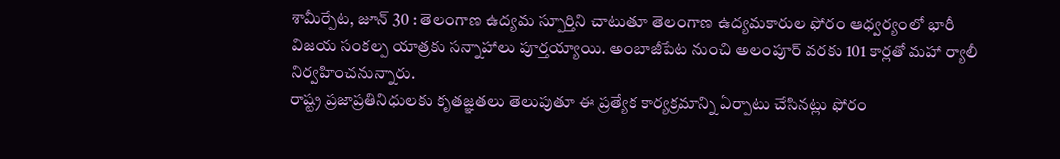శామీర్పేట, జూన్ 30 : తెలంగాణ ఉద్యమ స్పూర్తిని చాటుతూ తెలంగాణ ఉద్యమకారుల ఫోరం ఆధ్వర్యంలో భారీ విజయ సంకల్ప యాత్రకు సన్నాహాలు పూర్తయ్యాయి. అంబాజీపేట నుంచి అలంపూర్ వరకు 101 కార్లతో మహా ర్యాలీ నిర్వహించనున్నారు.
రాష్ట్ర ప్రజాప్రతినిధులకు కృతజ్ఞతలు తెలుపుతూ ఈ ప్రత్యేక కార్యక్రమాన్ని ఏర్పాటు చేసినట్లు ఫోరం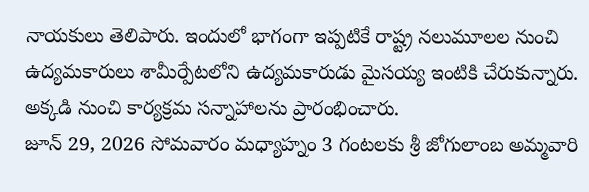నాయకులు తెలిపారు. ఇందులో భాగంగా ఇప్పటికే రాష్ట్ర నలుమూలల నుంచి ఉద్యమకారులు శామీర్పేటలోని ఉద్యమకారుడు మైసయ్య ఇంటికి చేరుకున్నారు. అక్కడి నుంచి కార్యక్రమ సన్నాహాలను ప్రారంభించారు.
జూన్ 29, 2026 సోమవారం మధ్యాహ్నం 3 గంటలకు శ్రీ జోగులాంబ అమ్మవారి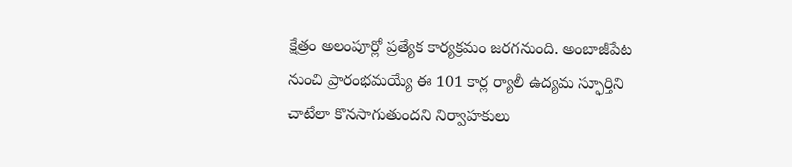క్షేత్రం అలంపూర్లో ప్రత్యేక కార్యక్రమం జరగనుంది. అంబాజీపేట నుంచి ప్రారంభమయ్యే ఈ 101 కార్ల ర్యాలీ ఉద్యమ స్ఫూర్తిని చాటేలా కొనసాగుతుందని నిర్వాహకులు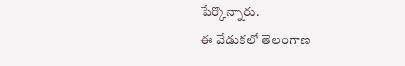పేర్కొన్నారు.
ఈ వేడుకలో తెలంగాణ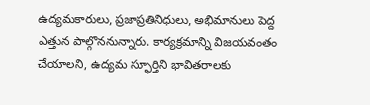ఉద్యమకారులు, ప్రజాప్రతినిధులు, అభిమానులు పెద్ద ఎత్తున పాల్గొననున్నారు. కార్యక్రమాన్ని విజయవంతం చేయాలని, ఉద్యమ స్ఫూర్తిని భావితరాలకు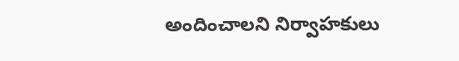అందించాలని నిర్వాహకులు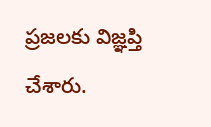ప్రజలకు విజ్ఞప్తి చేశారు.